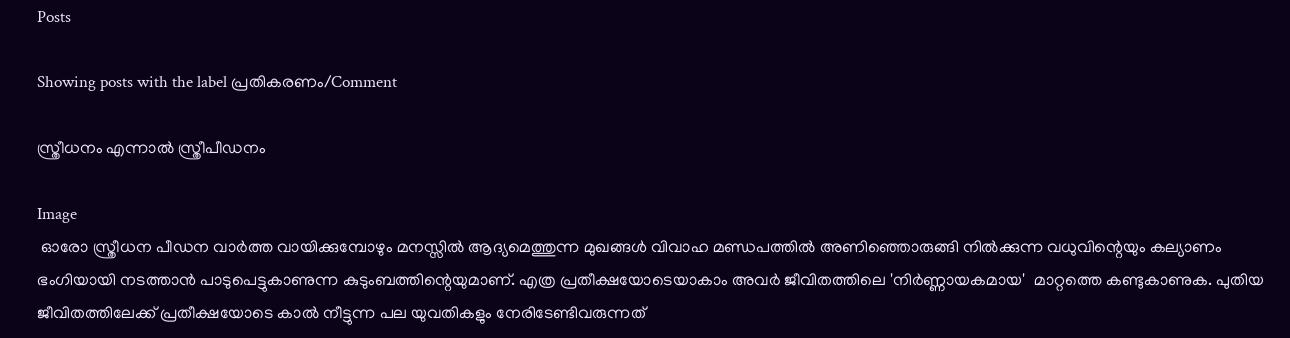Posts

Showing posts with the label പ്രതികരണം/Comment

സ്ത്രീധനം എന്നാൽ സ്ത്രീപീഡനം

Image
 ഓരോ സ്ത്രീധന പീഡന വാർത്ത വായിക്കുമ്പോഴും മനസ്സിൽ ആദ്യമെത്തുന്ന മുഖങ്ങൾ വിവാഹ മണ്ഡപത്തിൽ അണിഞ്ഞൊരുങ്ങി നിൽക്കുന്ന വധുവിന്റെയും കല്യാണം ഭംഗിയായി നടത്താൻ പാടുപെട്ടുകാണുന്ന കുടുംബത്തിന്റെയുമാണ്. എത്ര പ്രതീക്ഷയോടെയാകാം അവർ ജീവിതത്തിലെ 'നിർണ്ണായകമായ'  മാറ്റത്തെ കണ്ടുകാണുക. പുതിയ ജീവിതത്തിലേക്ക് പ്രതീക്ഷയോടെ കാൽ നീട്ടുന്ന പല യുവതികളും നേരിടേണ്ടിവരുന്നത്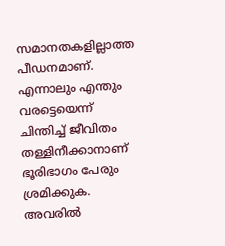സമാനതകളില്ലാത്ത പീഡനമാണ്. എന്നാലും എന്തും വരട്ടെയെന്ന് ചിന്തിച്ച് ജീവിതം തള്ളിനീക്കാനാണ് ഭൂരിഭാഗം പേരും ശ്രമിക്കുക. അവരിൽ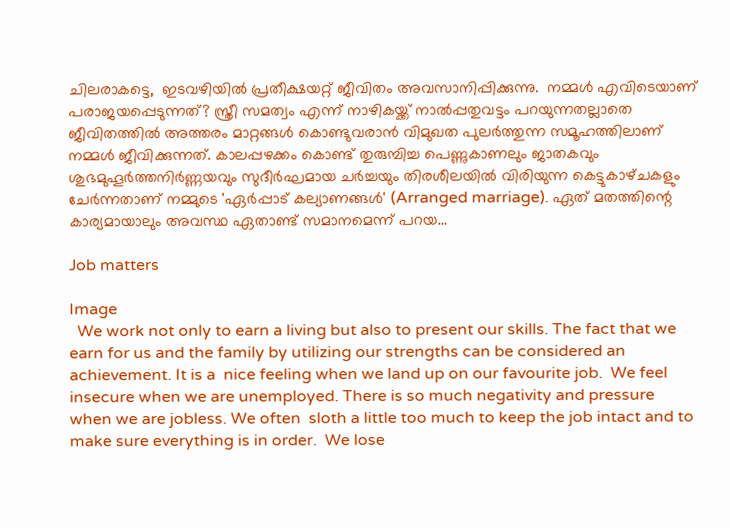ചിലരാകട്ടെ,  ഇടവഴിയിൽ പ്രതീക്ഷയറ്റ് ജീവിതം അവസാനിപ്പിക്കുന്നു.  നമ്മൾ എവിടെയാണ് പരാജയപ്പെടുന്നത്? സ്ത്രീ സമത്വം എന്ന് നാഴികയ്ക്ക് നാൽപ്പതുവട്ടം പറയുന്നതല്ലാതെ ജീവിതത്തിൽ അത്തരം മാറ്റങ്ങൾ കൊണ്ടുവരാൻ വിമുഖത പുലർത്തുന്ന സമൂഹത്തിലാണ് നമ്മൾ ജീവിക്കുന്നത്. കാലപ്പഴക്കം കൊണ്ട് തുരുമ്പിച്ച പെണ്ണുകാണലും ജാതകവും ശുഭമുഹൂർത്തനിർണ്ണയവും സുദീർഘമായ ചർച്ചയും തിരശീലയിൽ വിരിയുന്ന കെട്ടുകാഴ്‌ചകളും ചേർന്നതാണ് നമ്മുടെ 'ഏർപ്പാട് കല്യാണങ്ങൾ' (Arranged marriage). ഏത് മതത്തിന്റെ കാര്യമായാലും അവസ്ഥ ഏതാണ്ട് സമാനമെന്ന് പറയ...

Job matters

Image
  We work not only to earn a living but also to present our skills. The fact that we earn for us and the family by utilizing our strengths can be considered an achievement. It is a  nice feeling when we land up on our favourite job.  We feel insecure when we are unemployed. There is so much negativity and pressure when we are jobless. We often  sloth a little too much to keep the job intact and to make sure everything is in order.  We lose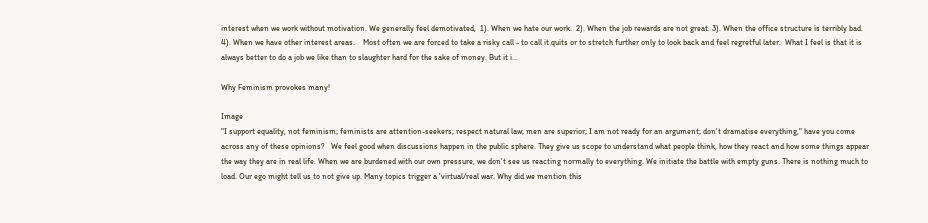interest when we work without motivation. We generally feel demotivated,  1). When we hate our work.  2). When the job rewards are not great. 3). When the office structure is terribly bad.  4). When we have other interest areas.    Most often we are forced to take a risky call - to call it quits or to stretch further only to look back and feel regretful later.  What I feel is that it is always better to do a job we like than to slaughter hard for the sake of money. But it i...

Why Feminism provokes many!

Image
"I support equality, not feminism; feminists are attention-seekers; respect natural law; men are superior; I am not ready for an argument; don't dramatise everything," have you come across any of these opinions?   We feel good when discussions happen in the public sphere. They give us scope to understand what people think, how they react and how some things appear the way they are in real life. When we are burdened with our own pressure, we don't see us reacting normally to everything. We initiate the battle with empty guns. There is nothing much to load. Our ego might tell us to not give up. Many topics trigger a 'virtual/real war. Why did we mention this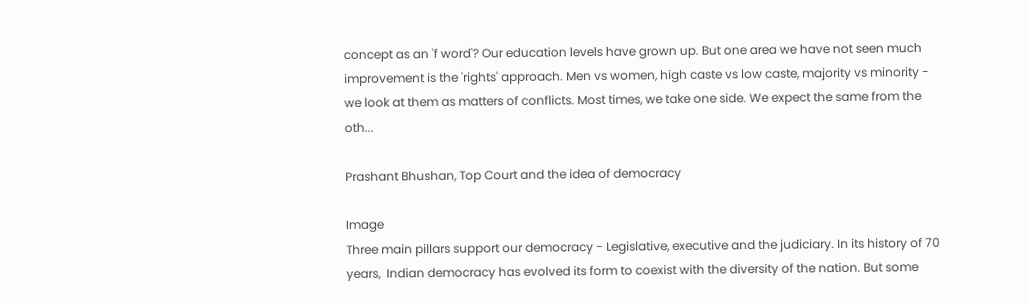concept as an 'f word'? Our education levels have grown up. But one area we have not seen much improvement is the 'rights' approach. Men vs women, high caste vs low caste, majority vs minority - we look at them as matters of conflicts. Most times, we take one side. We expect the same from the oth...

Prashant Bhushan, Top Court and the idea of democracy

Image
Three main pillars support our democracy - Legislative, executive and the judiciary. In its history of 70 years,  Indian democracy has evolved its form to coexist with the diversity of the nation. But some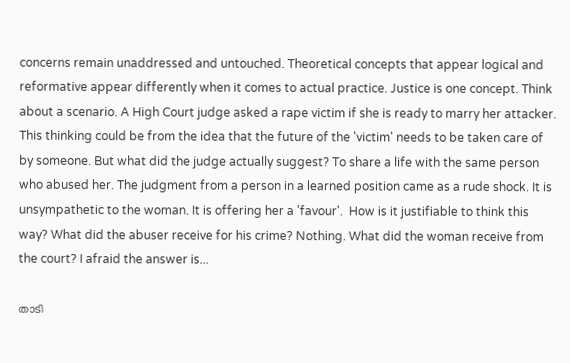concerns remain unaddressed and untouched. Theoretical concepts that appear logical and reformative appear differently when it comes to actual practice. Justice is one concept. Think about a scenario. A High Court judge asked a rape victim if she is ready to marry her attacker. This thinking could be from the idea that the future of the 'victim' needs to be taken care of by someone. But what did the judge actually suggest? To share a life with the same person who abused her. The judgment from a person in a learned position came as a rude shock. It is unsympathetic to the woman. It is offering her a 'favour'.  How is it justifiable to think this way? What did the abuser receive for his crime? Nothing. What did the woman receive from the court? I afraid the answer is...

താടി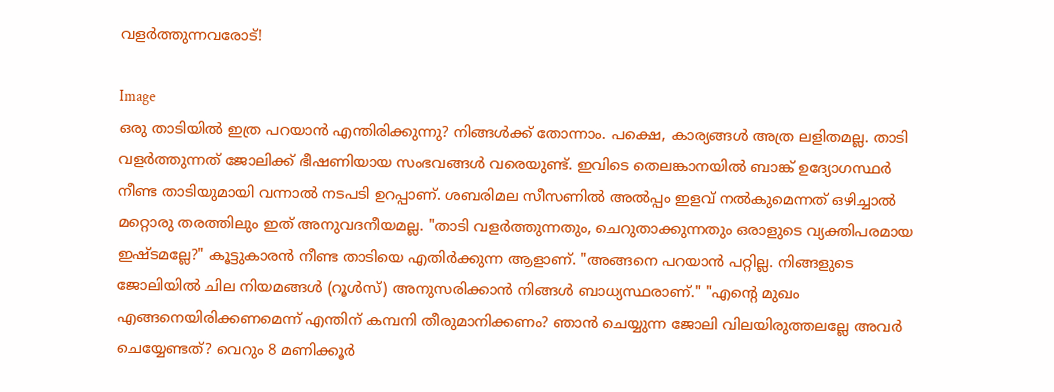വളർത്തുന്നവരോട്!

Image
ഒരു താടിയിൽ ഇത്ര പറയാൻ എന്തിരിക്കുന്നു? നിങ്ങൾക്ക് തോന്നാം. പക്ഷെ, കാര്യങ്ങൾ അത്ര ലളിതമല്ല. താടി വളർത്തുന്നത് ജോലിക്ക് ഭീഷണിയായ സംഭവങ്ങൾ വരെയുണ്ട്. ഇവിടെ തെലങ്കാനയിൽ ബാങ്ക് ഉദ്യോഗസ്ഥർ നീണ്ട താടിയുമായി വന്നാൽ നടപടി ഉറപ്പാണ്. ശബരിമല സീസണിൽ അൽപ്പം ഇളവ് നൽകുമെന്നത് ഒഴിച്ചാൽ മറ്റൊരു തരത്തിലും ഇത് അനുവദനീയമല്ല. "താടി വളർത്തുന്നതും, ചെറുതാക്കുന്നതും ഒരാളുടെ വ്യക്തിപരമായ ഇഷ്ടമല്ലേ?" കൂട്ടുകാരൻ നീണ്ട താടിയെ എതിർക്കുന്ന ആളാണ്. "അങ്ങനെ പറയാൻ പറ്റില്ല. നിങ്ങളുടെ ജോലിയിൽ ചില നിയമങ്ങൾ (റൂൾസ്) അനുസരിക്കാൻ നിങ്ങൾ ബാധ്യസ്ഥരാണ്." "എൻ്റെ മുഖം എങ്ങനെയിരിക്കണമെന്ന് എന്തിന് കമ്പനി തീരുമാനിക്കണം? ഞാൻ ചെയ്യുന്ന ജോലി വിലയിരുത്തലല്ലേ അവർ ചെയ്യേണ്ടത്? വെറും 8 മണിക്കൂർ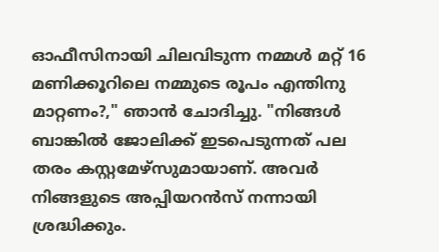ഓഫീസിനായി ചിലവിടുന്ന നമ്മൾ മറ്റ് 16 മണിക്കൂറിലെ നമ്മുടെ രൂപം എന്തിനു മാറ്റണം?," ഞാൻ ചോദിച്ചു. "നിങ്ങൾ ബാങ്കിൽ ജോലിക്ക് ഇടപെടുന്നത് പല തരം കസ്റ്റമേഴ്‌സുമായാണ്. അവർ നിങ്ങളുടെ അപ്പിയറൻസ് നന്നായി ശ്രദ്ധിക്കും.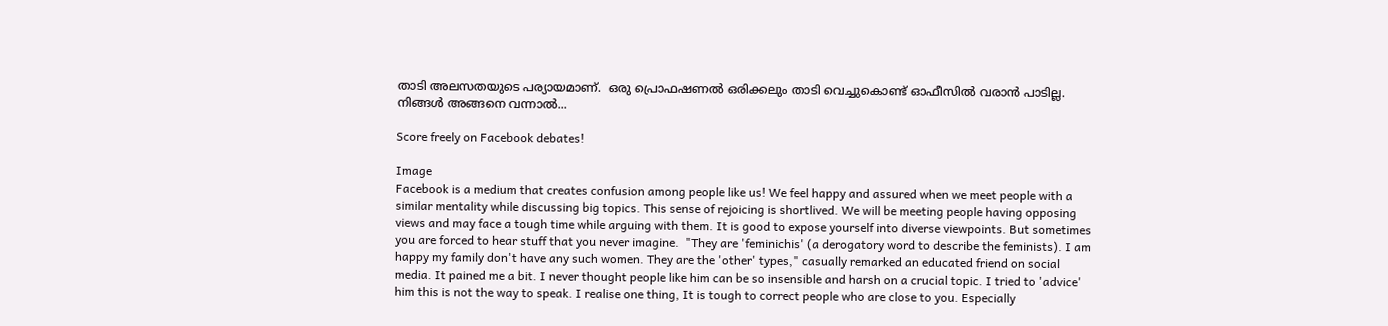താടി അലസതയുടെ പര്യായമാണ്.  ഒരു പ്രൊഫഷണൽ ഒരിക്കലും താടി വെച്ചുകൊണ്ട് ഓഫീസിൽ വരാൻ പാടില്ല. നിങ്ങൾ അങ്ങനെ വന്നാൽ...

Score freely on Facebook debates!

Image
Facebook is a medium that creates confusion among people like us! We feel happy and assured when we meet people with a similar mentality while discussing big topics. This sense of rejoicing is shortlived. We will be meeting people having opposing views and may face a tough time while arguing with them. It is good to expose yourself into diverse viewpoints. But sometimes you are forced to hear stuff that you never imagine.  "They are 'feminichis' (a derogatory word to describe the feminists). I am happy my family don't have any such women. They are the 'other' types," casually remarked an educated friend on social media. It pained me a bit. I never thought people like him can be so insensible and harsh on a crucial topic. I tried to 'advice' him this is not the way to speak. I realise one thing, It is tough to correct people who are close to you. Especially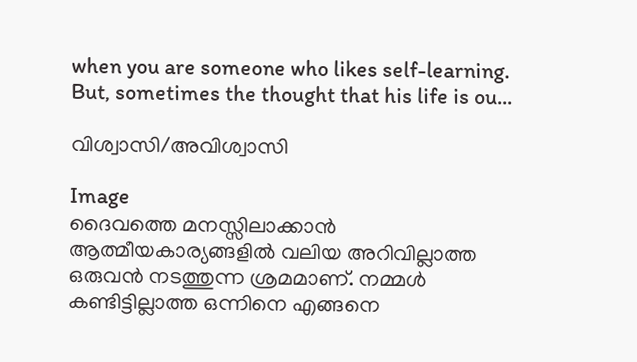when you are someone who likes self-learning.  But, sometimes the thought that his life is ou...

വിശ്വാസി/അവിശ്വാസി

Image
ദൈവത്തെ മനസ്സിലാക്കാൻ ആത്മീയകാര്യങ്ങളിൽ വലിയ അറിവില്ലാത്ത ഒരുവൻ നടത്തുന്ന ശ്രമമാണ്. നമ്മൾ കണ്ടിട്ടില്ലാത്ത ഒന്നിനെ എങ്ങനെ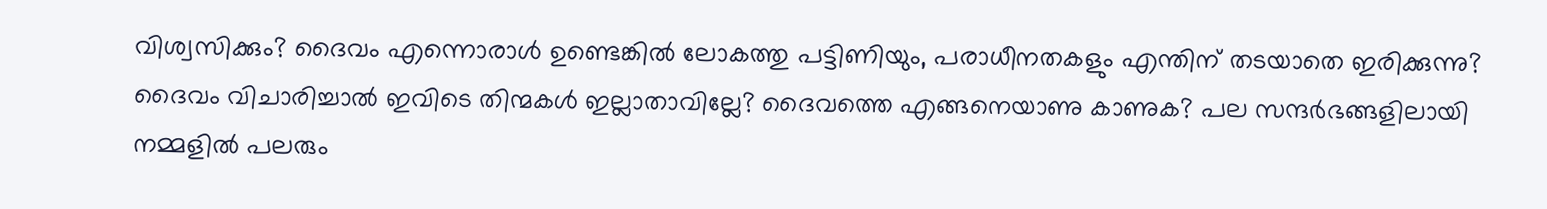വിശ്വസിക്കും? ദൈവം എന്നൊരാൾ ഉണ്ടെങ്കിൽ ലോകത്തു പട്ടിണിയും, പരാധീനതകളും എന്തിന് തടയാതെ ഇരിക്കുന്നു? ദൈവം വിചാരിച്ചാൽ ഇവിടെ തിന്മകൾ ഇല്ലാതാവില്ലേ? ദൈവത്തെ എങ്ങനെയാണു കാണുക? പല സന്ദർഭങ്ങളിലായി നമ്മളിൽ പലരും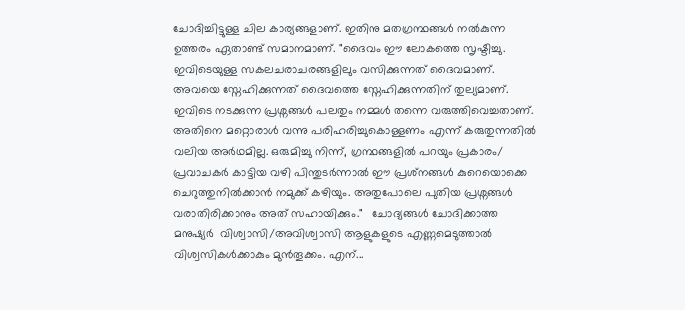ചോദിച്ചിട്ടുള്ള ചില കാര്യങ്ങളാണ്. ഇതിനു മതഗ്രന്ഥങ്ങൾ നൽകുന്ന ഉത്തരം ഏതാണ്ട് സമാനമാണ്. "ദൈവം ഈ ലോകത്തെ സൃഷ്ടിച്ചു. ഇവിടെയുള്ള സകലചരാചരങ്ങളിലും വസിക്കുന്നത് ദൈവമാണ്. അവയെ സ്നേഹിക്കുന്നത് ദൈവത്തെ സ്നേഹിക്കുന്നതിന് തുല്യമാണ്. ഇവിടെ നടക്കുന്ന പ്രശ്നങ്ങൾ പലതും നമ്മൾ തന്നെ വരുത്തിവെച്ചതാണ്. അതിനെ മറ്റൊരാൾ വന്നു പരിഹരിച്ചുകൊള്ളണം എന്ന് കരുതുന്നതിൽ വലിയ അർഥമില്ല. ഒരുമിച്ചു നിന്ന്, ഗ്രന്ഥങ്ങളിൽ പറയും പ്രകാരം/ പ്രവാചകർ കാട്ടിയ വഴി പിന്തുടർന്നാൽ ഈ പ്രശ്‍നങ്ങൾ കുറെയൊക്കെ ചെറുത്തുനിൽക്കാൻ നമുക്ക് കഴിയും. അതുപോലെ പുതിയ പ്രശ്നങ്ങൾ വരാതിരിക്കാനും അത് സഹായിക്കും."   ചോദ്യങ്ങൾ ചോദിക്കാത്ത മനുഷ്യർ  വിശ്വാസി/അവിശ്വാസി ആളുകളുടെ എണ്ണമെടുത്താൽ വിശ്വസികൾക്കാകും മുൻ‌തൂക്കം. എന്...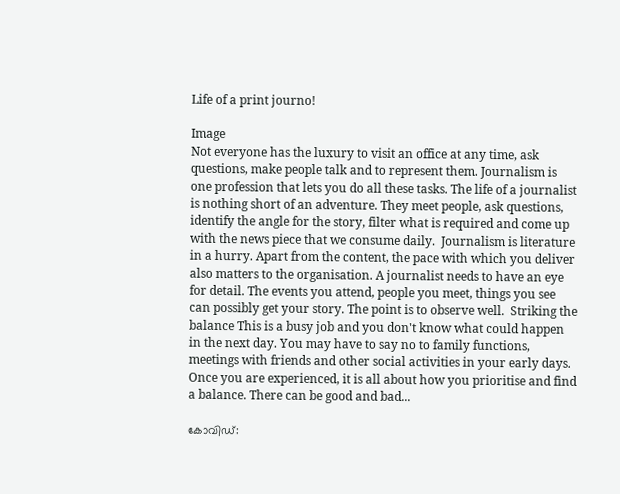Life of a print journo!

Image
Not everyone has the luxury to visit an office at any time, ask questions, make people talk and to represent them. Journalism is one profession that lets you do all these tasks. The life of a journalist is nothing short of an adventure. They meet people, ask questions, identify the angle for the story, filter what is required and come up with the news piece that we consume daily.  Journalism is literature in a hurry. Apart from the content, the pace with which you deliver also matters to the organisation. A journalist needs to have an eye for detail. The events you attend, people you meet, things you see can possibly get your story. The point is to observe well.  Striking the balance This is a busy job and you don't know what could happen in the next day. You may have to say no to family functions, meetings with friends and other social activities in your early days. Once you are experienced, it is all about how you prioritise and find a balance. There can be good and bad...

കോവിഡ്: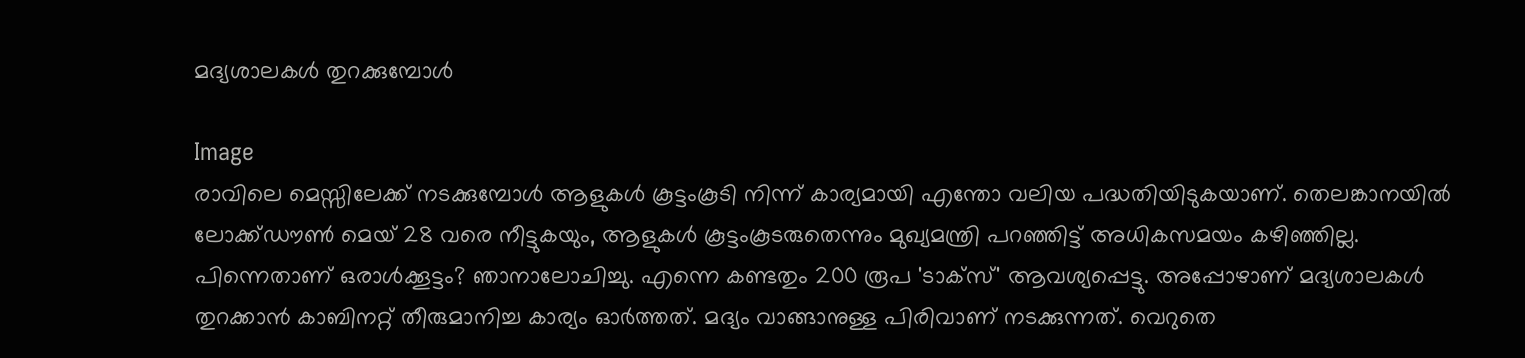മദ്യശാലകൾ തുറക്കുമ്പോൾ

Image
രാവിലെ മെസ്സിലേക്ക് നടക്കുമ്പോൾ ആളുകൾ കൂട്ടംകൂടി നിന്ന് കാര്യമായി എന്തോ വലിയ പദ്ധതിയിടുകയാണ്. തെലങ്കാനയിൽ ലോക്ക്ഡൗൺ മെയ് 28 വരെ നീട്ടുകയും, ആളുകൾ കൂട്ടംകൂടരുതെന്നും മുഖ്യമന്ത്രി പറഞ്ഞിട്ട് അധികസമയം കഴിഞ്ഞില്ല. പിന്നെതാണ് ഒരാൾക്കൂട്ടം? ഞാനാലോചിച്ചു. എന്നെ കണ്ടതും 200 രൂപ 'ടാക്‌സ്' ആവശ്യപ്പെട്ടു. അപ്പോഴാണ് മദ്യശാലകൾ തുറക്കാൻ കാബിനറ്റ് തീരുമാനിച്ച കാര്യം ഓർത്തത്. മദ്യം വാങ്ങാനുള്ള പിരിവാണ് നടക്കുന്നത്. വെറുതെ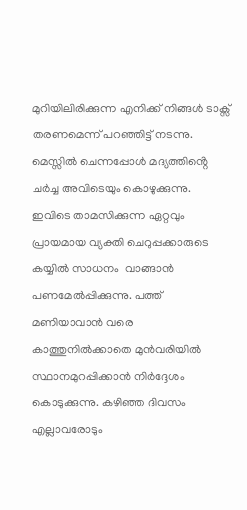മുറിയിലിരിക്കുന്ന എനിക്ക് നിങ്ങൾ ടാക്സ് തരണമെന്ന് പറഞ്ഞിട്ട് നടന്നു. മെസ്സിൽ ചെന്നപ്പോൾ മദ്യത്തിൻ്റെ ചർച്ച അവിടെയും കൊഴുക്കുന്നു. ഇവിടെ താമസിക്കുന്ന ഏറ്റവും പ്രായമായ വ്യക്തി ചെറുപ്പക്കാരുടെ കയ്യിൽ സാധനം  വാങ്ങാൻ പണമേൽപ്പിക്കുന്നു. പത്ത് മണിയാവാൻ വരെ കാത്തുനിൽക്കാതെ മുൻവരിയിൽ സ്ഥാനമുറപ്പിക്കാൻ നിർദ്ദേശം കൊടുക്കുന്നു. കഴിഞ്ഞ ദിവസം എല്ലാവരോടും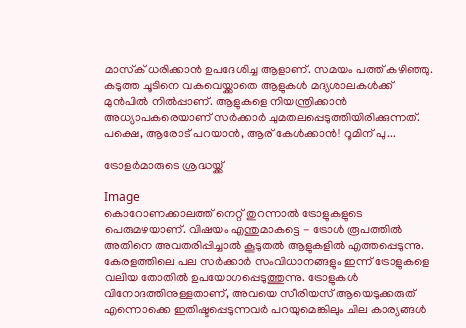മാസ്‌ക് ധരിക്കാൻ ഉപദേശിച്ച ആളാണ്. സമയം പത്ത് കഴിഞ്ഞു. കടുത്ത ചൂടിനെ വകവെയ്ക്കാതെ ആളുകൾ മദ്യശാലകൾക്ക് മുൻപിൽ നിൽപ്പാണ്. ആളുകളെ നിയന്ത്രിക്കാൻ അധ്യാപകരെയാണ് സർക്കാർ ചുമതലപ്പെടുത്തിയിരിക്കുന്നത്. പക്ഷെ, ആരോട് പറയാൻ, ആര് കേൾക്കാൻ! റൂമിന് പു...

ട്രോളർമാരുടെ ശ്രദ്ധയ്ക്ക്

Image
കൊറോണക്കാലത്ത് നെറ്റ് തുറന്നാൽ ട്രോളുകളുടെ പെരുമഴയാണ്. വിഷയം എന്തുമാകട്ടെ - ട്രോൾ രൂപത്തിൽ അതിനെ അവതരിപ്പിച്ചാൽ കൂടുതൽ ആളുകളിൽ എത്തപ്പെടുന്നു. കേരളത്തിലെ പല സർക്കാർ സംവിധാനങ്ങളും ഇന്ന് ട്രോളുകളെ വലിയ തോതിൽ ഉപയോഗപ്പെടുത്തുന്നു. ട്രോളുകൾ വിനോദത്തിനുള്ളതാണ്, അവയെ സീരിയസ് ആയെടുക്കരുത് എന്നൊക്കെ ഇതിഷ്ടപ്പെടുന്നവർ പറയുമെങ്കിലും ചില കാര്യങ്ങൾ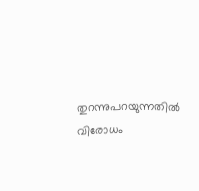തുറന്നുപറയുന്നതിൽ വിരോധം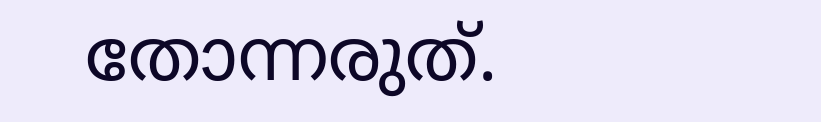തോന്നരുത്.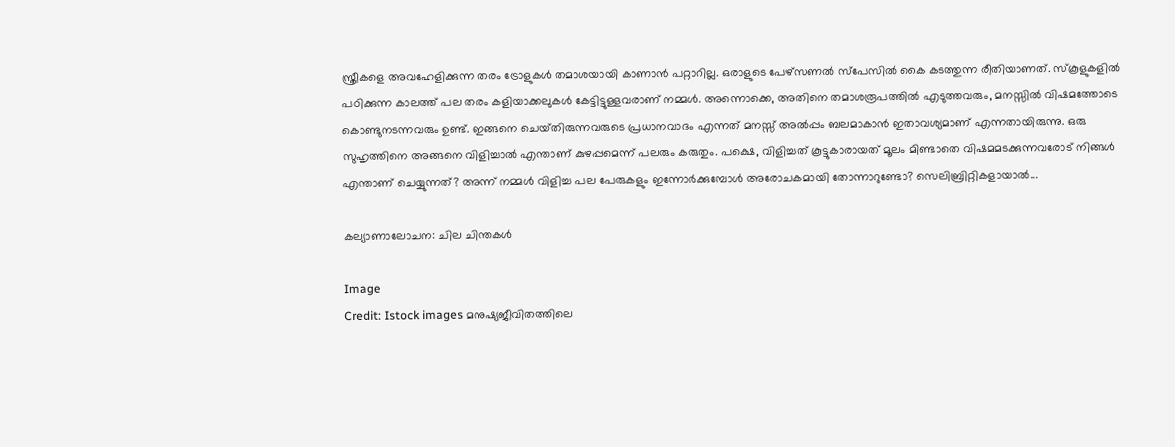സ്ത്രീകളെ അവഹേളിക്കുന്ന തരം ട്രോളുകൾ തമാശയായി കാണാൻ പറ്റാറില്ല. ഒരാളുടെ പേഴ്‌സണൽ സ്‌പേസിൽ കൈ കടത്തുന്ന രീതിയാണത്. സ്‌കൂളുകളിൽ പഠിക്കുന്ന കാലത്ത് പല തരം കളിയാക്കലുകൾ കേട്ടിട്ടുള്ളവരാണ് നമ്മൾ. അന്നൊക്കെ, അതിനെ തമാശരൂപത്തിൽ എടുത്തവരും, മനസ്സിൽ വിഷമത്തോടെ കൊണ്ടുനടന്നവരും ഉണ്ട്. ഇങ്ങനെ ചെയ്‌തിരുന്നവരുടെ പ്രധാനവാദം എന്നത് മനസ്സ് അൽപ്പം ബലമാകാൻ ഇതാവശ്യമാണ് എന്നതായിരുന്നു. ഒരു സുഹൃത്തിനെ അങ്ങനെ വിളിച്ചാൽ എന്താണ് കുഴപ്പമെന്ന് പലരും കരുതും. പക്ഷെ, വിളിച്ചത് കൂട്ടുകാരായത് മൂലം മിണ്ടാതെ വിഷമമടക്കുന്നവരോട് നിങ്ങൾ എന്താണ് ചെയ്യുന്നത്? അന്ന് നമ്മൾ വിളിച്ച പല പേരുകളും ഇന്നോർക്കുമ്പോൾ അരോചകമായി തോന്നാറുണ്ടോ? സെലിബ്രിറ്റികളായാൽ...

കല്യാണാലോചന: ചില ചിന്തകൾ

Image
Credit: Istock images മനുഷ്യജീവിതത്തിലെ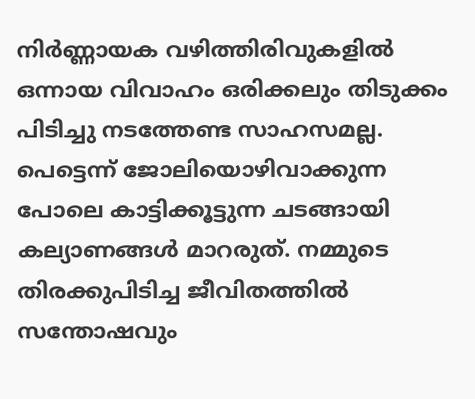നിർണ്ണായക വഴിത്തിരിവുകളിൽ ഒന്നായ വിവാഹം ഒരിക്കലും തിടുക്കം പിടിച്ചു നടത്തേണ്ട സാഹസമല്ല. പെട്ടെന്ന് ജോലിയൊഴിവാക്കുന്ന പോലെ കാട്ടിക്കൂട്ടുന്ന ചടങ്ങായി കല്യാണങ്ങൾ മാറരുത്. നമ്മുടെ തിരക്കുപിടിച്ച ജീവിതത്തിൽ സന്തോഷവും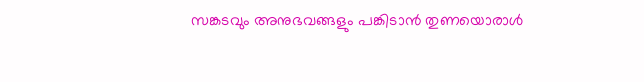സങ്കടവും അനുഭവങ്ങളും പങ്കിടാൻ തുണയൊരാൾ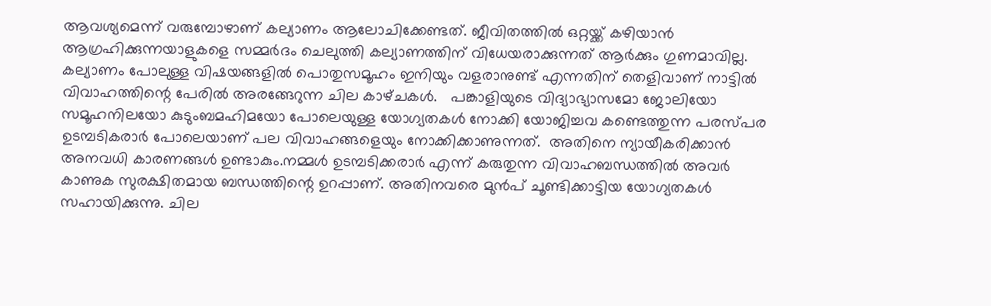ആവശ്യമെന്ന് വരുമ്പോഴാണ് കല്യാണം ആലോചിക്കേണ്ടത്. ജീവിതത്തിൽ ഒറ്റയ്ക്ക് കഴിയാൻ ആഗ്രഹിക്കുന്നയാളുകളെ സമ്മർദം ചെലുത്തി കല്യാണത്തിന് വിധേയരാക്കുന്നത് ആർക്കും ഗുണമാവില്ല. കല്യാണം പോലുള്ള വിഷയങ്ങളിൽ പൊതുസമൂഹം ഇനിയും വളരാനുണ്ട് എന്നതിന് തെളിവാണ് നാട്ടിൽ വിവാഹത്തിന്റെ പേരിൽ അരങ്ങേറുന്ന ചില കാഴ്‌ചകൾ.   പങ്കാളിയുടെ വിദ്യാഭ്യാസമോ ജോലിയോ സമൂഹനിലയോ കുടുംബമഹിമയോ പോലെയുള്ള യോഗ്യതകൾ നോക്കി യോജിച്ചവ കണ്ടെത്തുന്ന പരസ്പര ഉടമ്പടികരാർ പോലെയാണ് പല വിവാഹങ്ങളെയും നോക്കിക്കാണുന്നത്.  അതിനെ ന്യായീകരിക്കാൻ അനവധി കാരണങ്ങൾ ഉണ്ടാകും.നമ്മൾ ഉടമ്പടിക്കരാർ എന്ന് കരുതുന്ന വിവാഹബന്ധത്തിൽ അവർ കാണുക സുരക്ഷിതമായ ബന്ധത്തിന്റെ ഉറപ്പാണ്. അതിനവരെ മുൻപ് ചൂണ്ടിക്കാട്ടിയ യോഗ്യതകൾ സഹായിക്കുന്നു. ചില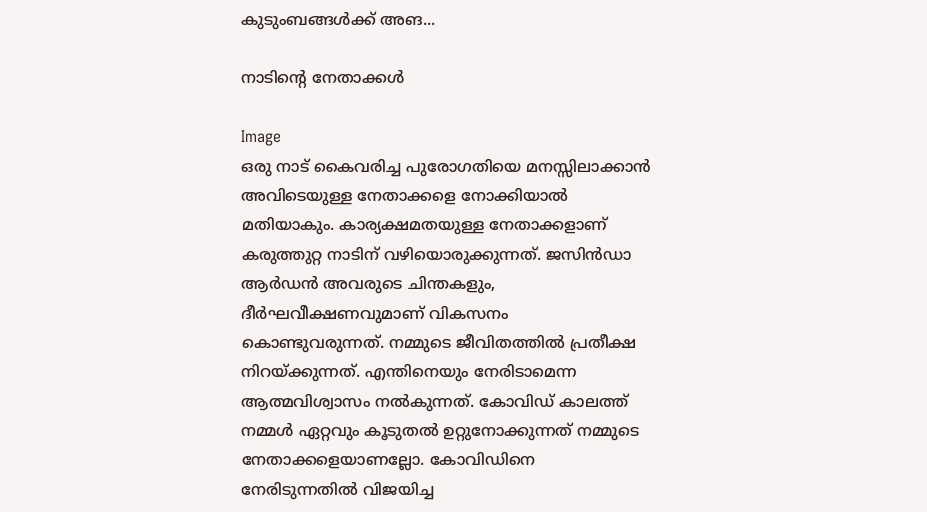കുടുംബങ്ങൾക്ക് അങ...

നാടിൻ്റെ നേതാക്കൾ

Image
ഒരു നാട് കൈവരിച്ച പുരോഗതിയെ മനസ്സിലാക്കാൻ അവിടെയുള്ള നേതാക്കളെ നോക്കിയാൽ മതിയാകും. കാര്യക്ഷമതയുള്ള നേതാക്കളാണ് കരുത്തുറ്റ നാടിന് വഴിയൊരുക്കുന്നത്. ജസിൻഡാ ആർഡൻ അവരുടെ ചിന്തകളും, ദീർഘവീക്ഷണവുമാണ് വികസനം കൊണ്ടുവരുന്നത്. നമ്മുടെ ജീവിതത്തിൽ പ്രതീക്ഷ നിറയ്ക്കുന്നത്. എന്തിനെയും നേരിടാമെന്ന ആത്മവിശ്വാസം നൽകുന്നത്. കോവിഡ് കാലത്ത്  നമ്മൾ ഏറ്റവും കൂടുതൽ ഉറ്റുനോക്കുന്നത് നമ്മുടെ നേതാക്കളെയാണല്ലോ. കോവിഡിനെ നേരിടുന്നതിൽ വിജയിച്ച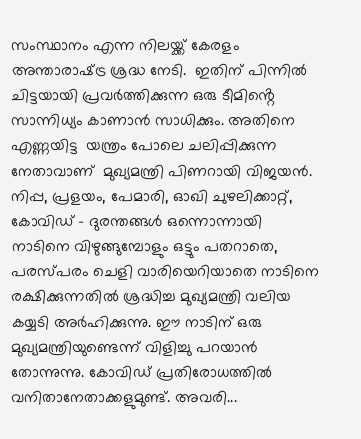സംസ്ഥാനം എന്ന നിലയ്ക്ക് കേരളം അന്താരാഷ്‌ട്ര ശ്രദ്ധ നേടി.  ഇതിന് പിന്നിൽ ചിട്ടയായി പ്രവർത്തിക്കുന്ന ഒരു ടീമിൻ്റെ സാന്നിധ്യം കാണാൻ സാധിക്കും. അതിനെ എണ്ണയിട്ട  യന്ത്രം പോലെ ചലിപ്പിക്കുന്ന നേതാവാണ്  മുഖ്യമന്ത്രി പിണറായി വിജയൻ. നിപ്പ, പ്രളയം, പേമാരി, ഓഖി ചുഴലിക്കാറ്റ്, കോവിഡ് - ദുരന്തങ്ങൾ ഒന്നൊന്നായി നാടിനെ വിഴുങ്ങുമ്പോളും ഒട്ടും പതറാതെ, പരസ്പരം ചെളി വാരിയെറിയാതെ നാടിനെ രക്ഷിക്കുന്നതിൽ ശ്രദ്ധിച്ച മുഖ്യമന്ത്രി വലിയ കയ്യടി അർഹിക്കുന്നു. ഈ നാടിന് ഒരു മുഖ്യമന്ത്രിയുണ്ടെന്ന് വിളിച്ചു പറയാൻ തോന്നുന്നു. കോവിഡ് പ്രതിരോധത്തിൽ  വനിതാനേതാക്കളുമുണ്ട്. അവരി...